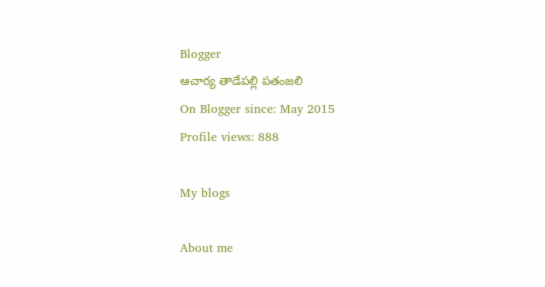Blogger
ఆచార్య తాడేపల్లి పతంజలి
On Blogger since: May 2015
Profile views: 888

My blogs

About me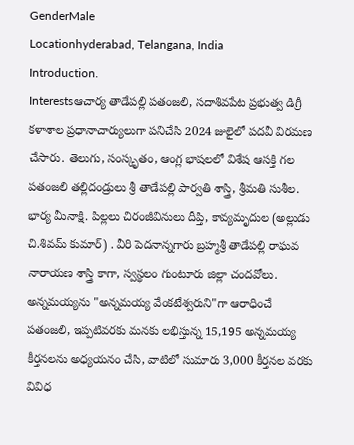GenderMale
Locationhyderabad, Telangana, India
Introduction.
Interestsఆచార్య తాడేపల్లి పతంజలి, సదాశివపేట ప్రభుత్వ డిగ్రీ కళాశాల ప్రధానాచార్యులుగా పనిచేసి 2024 జులైలో పదవీ విరమణ చేసారు. తెలుగు, సంస్కృతం, ఆంగ్ల భాషలలో విశేష ఆసక్తి గల పతంజలి తల్లిదండ్రులు శ్రీ తాడేపల్లి పార్వతి శాస్త్రి, శ్రీమతి సుశీల. భార్య మీనాక్షి. పిల్లలు చిరంజీవినులు దీప్తి, కావ్యమృదుల (అల్లుడు చి.శివమ్ కుమార్) . వీరి పెదనాన్నగారు బ్రహ్మశ్రీ తాడేపల్లి రాఘవ నారాయణ శాస్త్రి కాగా, స్వస్థలం గుంటూరు జిల్లా చందవోలు. అన్నమయ్యను "అన్నమయ్య వేంకటేశ్వరుని"గా ఆరాధించే పతంజలి, ఇప్పటివరకు మనకు లభిస్తున్న 15,195 అన్నమయ్య కీర్తనలను అధ్యయనం చేసి, వాటిలో సుమారు 3,000 కీర్తనల వరకు వివిధ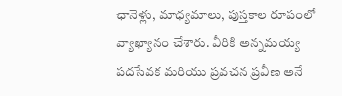ఛానెళ్లు, మాధ్యమాలు, పుస్తకాల రూపంలో వ్యాఖ్యానం చేశారు. వీరికి అన్నమయ్య పదసేవక మరియు ప్రవచన ప్రవీణ అనే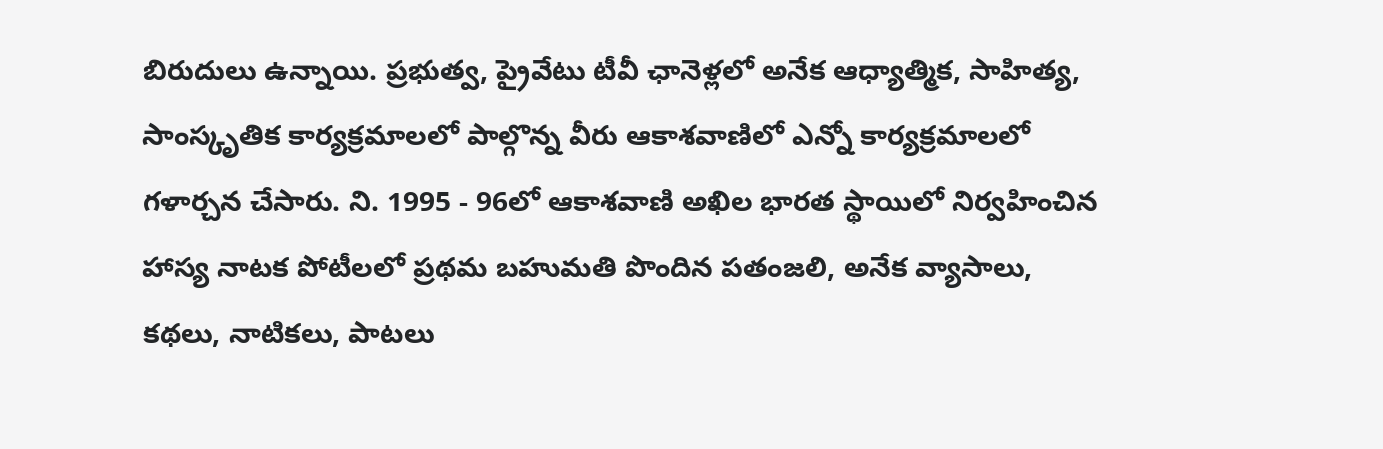బిరుదులు ఉన్నాయి. ప్రభుత్వ, ప్రైవేటు టీవీ ఛానెళ్లలో అనేక ఆధ్యాత్మిక, సాహిత్య, సాంస్కృతిక కార్యక్రమాలలో పాల్గొన్న వీరు ఆకాశవాణిలో ఎన్నో కార్యక్రమాలలో గళార్చన చేసారు. ని. 1995 - 96లో ఆకాశవాణి అఖిల భారత స్థాయిలో నిర్వహించిన హాస్య నాటక పోటీలలో ప్రథమ బహుమతి పొందిన పతంజలి, అనేక వ్యాసాలు, కథలు, నాటికలు, పాటలు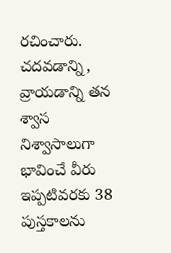రచించారు. చదవడాన్ని, వ్రాయడాన్ని తన శ్వాస నిశ్వాసాలుగా భావించే వీరు ఇప్పటివరకు 38 పుస్తకాలను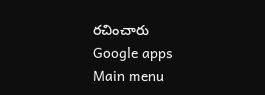రచించారు
Google apps
Main menu